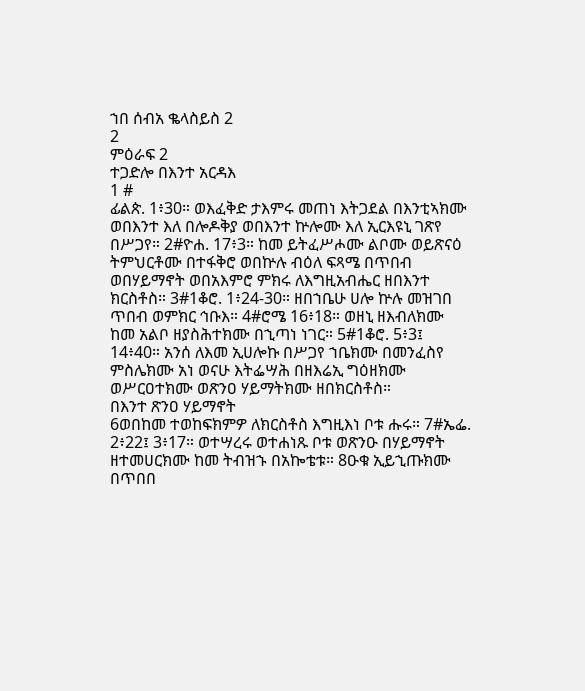ኀበ ሰብአ ቈላስይስ 2
2
ምዕራፍ 2
ተጋድሎ በእንተ አርዳእ
1 #
ፊልጵ. 1፥30። ወእፈቅድ ታእምሩ መጠነ እትጋደል በእንቲኣክሙ ወበእንተ እለ በሎዶቅያ ወበእንተ ኵሎሙ እለ ኢርእዩኒ ገጽየ በሥጋየ። 2#ዮሐ. 17፥3። ከመ ይትፈሥሖሙ ልቦሙ ወይጽናዕ ትምህርቶሙ በተፋቅሮ ወበኵሉ ብዕለ ፍጻሜ በጥበብ ወበሃይማኖት ወበአእምሮ ምክሩ ለእግዚአብሔር ዘበእንተ ክርስቶስ። 3#1ቆሮ. 1፥24-30። ዘበኀቤሁ ሀሎ ኵሉ መዝገበ ጥበብ ወምክር ኅቡእ። 4#ሮሜ 16፥18። ወዘኒ ዘእብለክሙ ከመ አልቦ ዘያስሕተክሙ በኂጣነ ነገር። 5#1ቆሮ. 5፥3፤ 14፥40። አንሰ ለእመ ኢሀሎኩ በሥጋየ ኀቤክሙ በመንፈስየ ምስሌክሙ አነ ወናሁ እትፌሣሕ በዘእሬኢ ግዕዘክሙ ወሥርዐተክሙ ወጽንዐ ሃይማትክሙ ዘበክርስቶስ።
በእንተ ጽንዐ ሃይማኖት
6ወበከመ ተወከፍክምዎ ለክርስቶስ እግዚእነ ቦቱ ሑሩ። 7#ኤፌ. 2፥22፤ 3፥17። ወተሣረሩ ወተሐነጹ ቦቱ ወጽንዑ በሃይማኖት ዘተመሀርክሙ ከመ ትብዝኁ በአኰቴቱ። 8ዑቁ ኢይኂጡክሙ በጥበበ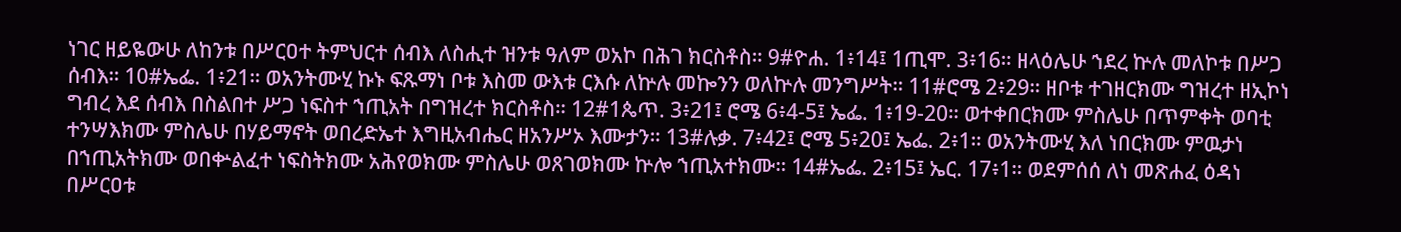ነገር ዘይዬውሁ ለከንቱ በሥርዐተ ትምህርተ ሰብእ ለስሒተ ዝንቱ ዓለም ወአኮ በሕገ ክርስቶስ። 9#ዮሐ. 1፥14፤ 1ጢሞ. 3፥16። ዘላዕሌሁ ኀደረ ኵሉ መለኮቱ በሥጋ ሰብእ። 10#ኤፌ. 1፥21። ወአንትሙሂ ኩኑ ፍጹማነ ቦቱ እስመ ውእቱ ርእሱ ለኵሉ መኰንን ወለኵሉ መንግሥት። 11#ሮሜ 2፥29። ዘቦቱ ተገዘርክሙ ግዝረተ ዘኢኮነ ግብረ እደ ሰብእ በስልበተ ሥጋ ነፍስተ ኀጢአት በግዝረተ ክርስቶስ። 12#1ጴጥ. 3፥21፤ ሮሜ 6፥4-5፤ ኤፌ. 1፥19-20። ወተቀበርክሙ ምስሌሁ በጥምቀት ወባቲ ተንሣእክሙ ምስሌሁ በሃይማኖት ወበረድኤተ እግዚአብሔር ዘአንሥኦ እሙታን። 13#ሉቃ. 7፥42፤ ሮሜ 5፥20፤ ኤፌ. 2፥1። ወአንትሙሂ እለ ነበርክሙ ምዉታነ በኀጢአትክሙ ወበቍልፈተ ነፍስትክሙ አሕየወክሙ ምስሌሁ ወጸገወክሙ ኵሎ ኀጢአተክሙ። 14#ኤፌ. 2፥15፤ ኤር. 17፥1። ወደምሰሰ ለነ መጽሐፈ ዕዳነ በሥርዐቱ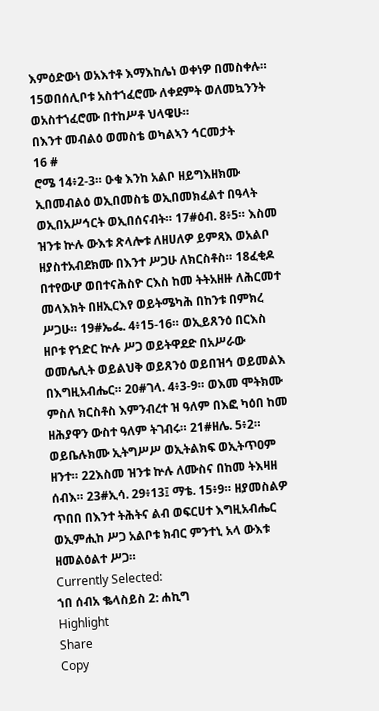እምዕድውነ ወአእተቶ እማእከሌነ ወቀነዎ በመስቀሉ። 15ወበሰሊቦቱ አስተኀፈሮሙ ለቀደምት ወለመኳንንት ወአስተኀፈሮሙ በተከሥቶ ህላዌሁ።
በእንተ መብልዕ ወመስቴ ወካልኣን ኅርመታት
16 #
ሮሜ 14፥2-3። ዑቁ እንከ አልቦ ዘይግእዘክሙ ኢበመብልዕ ወኢበመስቴ ወኢበመክፈልተ በዓላት ወኢበአሥኅርት ወኢበሰናብት። 17#ዕብ. 8፥5። እስመ ዝንቱ ኵሉ ውእቱ ጽላሎቱ ለዘሀለዎ ይምጻእ ወአልቦ ዘያስተአብደክሙ በእንተ ሥጋሁ ለክርስቶስ። 18ፈቂዶ በተየውሆ ወበተናሕስዮ ርእስ ከመ ትትአዘዙ ለሕርመተ መላእክት በዘኢርእየ ወይትሜካሕ በከንቱ በምክረ ሥጋሁ። 19#ኤፌ. 4፥15-16። ወኢይጸንዕ በርእስ ዘቦቱ የኀድር ኵሉ ሥጋ ወይትዋደድ በአሥራው ወመሌሊት ወይልህቅ ወይጸንዕ ወይበዝኅ ወይመልእ በእግዚአብሔር። 20#ገላ. 4፥3-9። ወእመ ሞትክሙ ምስለ ክርስቶስ እምንብረተ ዝ ዓለም በእፎ ካዕበ ከመ ዘሕያዋን ውስተ ዓለም ትገብሩ። 21#ዘሌ. 5፥2። ወይቤሉክሙ ኢትግሥሥ ወኢትልክፍ ወኢትጥዐም ዘንተ። 22እስመ ዝንቱ ኵሉ ለሙስና በከመ ትእዛዘ ሰብእ። 23#ኢሳ. 29፥13፤ ማቴ. 15፥9። ዘያመስልዎ ጥበበ በእንተ ትሕትና ልብ ወፍርሀተ እግዚአብሔር ወኢምሒከ ሥጋ አልቦቱ ክብር ምንተኒ አላ ውእቱ ዘመልዕልተ ሥጋ።
Currently Selected:
ኀበ ሰብአ ቈላስይስ 2: ሐኪግ
Highlight
Share
Copy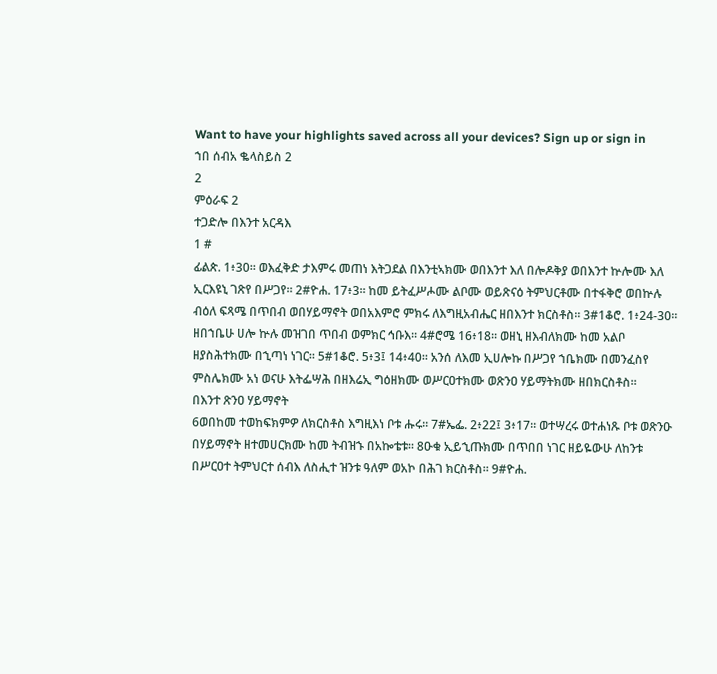Want to have your highlights saved across all your devices? Sign up or sign in
ኀበ ሰብአ ቈላስይስ 2
2
ምዕራፍ 2
ተጋድሎ በእንተ አርዳእ
1 #
ፊልጵ. 1፥30። ወእፈቅድ ታእምሩ መጠነ እትጋደል በእንቲኣክሙ ወበእንተ እለ በሎዶቅያ ወበእንተ ኵሎሙ እለ ኢርእዩኒ ገጽየ በሥጋየ። 2#ዮሐ. 17፥3። ከመ ይትፈሥሖሙ ልቦሙ ወይጽናዕ ትምህርቶሙ በተፋቅሮ ወበኵሉ ብዕለ ፍጻሜ በጥበብ ወበሃይማኖት ወበአእምሮ ምክሩ ለእግዚአብሔር ዘበእንተ ክርስቶስ። 3#1ቆሮ. 1፥24-30። ዘበኀቤሁ ሀሎ ኵሉ መዝገበ ጥበብ ወምክር ኅቡእ። 4#ሮሜ 16፥18። ወዘኒ ዘእብለክሙ ከመ አልቦ ዘያስሕተክሙ በኂጣነ ነገር። 5#1ቆሮ. 5፥3፤ 14፥40። አንሰ ለእመ ኢሀሎኩ በሥጋየ ኀቤክሙ በመንፈስየ ምስሌክሙ አነ ወናሁ እትፌሣሕ በዘእሬኢ ግዕዘክሙ ወሥርዐተክሙ ወጽንዐ ሃይማትክሙ ዘበክርስቶስ።
በእንተ ጽንዐ ሃይማኖት
6ወበከመ ተወከፍክምዎ ለክርስቶስ እግዚእነ ቦቱ ሑሩ። 7#ኤፌ. 2፥22፤ 3፥17። ወተሣረሩ ወተሐነጹ ቦቱ ወጽንዑ በሃይማኖት ዘተመሀርክሙ ከመ ትብዝኁ በአኰቴቱ። 8ዑቁ ኢይኂጡክሙ በጥበበ ነገር ዘይዬውሁ ለከንቱ በሥርዐተ ትምህርተ ሰብእ ለስሒተ ዝንቱ ዓለም ወአኮ በሕገ ክርስቶስ። 9#ዮሐ.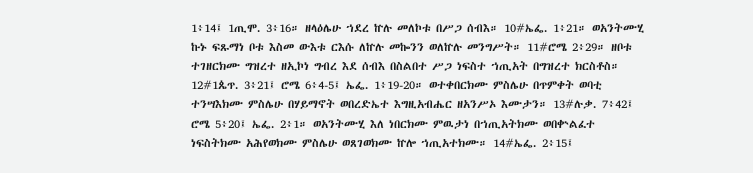1፥14፤ 1ጢሞ. 3፥16። ዘላዕሌሁ ኀደረ ኵሉ መለኮቱ በሥጋ ሰብእ። 10#ኤፌ. 1፥21። ወአንትሙሂ ኩኑ ፍጹማነ ቦቱ እስመ ውእቱ ርእሱ ለኵሉ መኰንን ወለኵሉ መንግሥት። 11#ሮሜ 2፥29። ዘቦቱ ተገዘርክሙ ግዝረተ ዘኢኮነ ግብረ እደ ሰብእ በስልበተ ሥጋ ነፍስተ ኀጢአት በግዝረተ ክርስቶስ። 12#1ጴጥ. 3፥21፤ ሮሜ 6፥4-5፤ ኤፌ. 1፥19-20። ወተቀበርክሙ ምስሌሁ በጥምቀት ወባቲ ተንሣእክሙ ምስሌሁ በሃይማኖት ወበረድኤተ እግዚአብሔር ዘአንሥኦ እሙታን። 13#ሉቃ. 7፥42፤ ሮሜ 5፥20፤ ኤፌ. 2፥1። ወአንትሙሂ እለ ነበርክሙ ምዉታነ በኀጢአትክሙ ወበቍልፈተ ነፍስትክሙ አሕየወክሙ ምስሌሁ ወጸገወክሙ ኵሎ ኀጢአተክሙ። 14#ኤፌ. 2፥15፤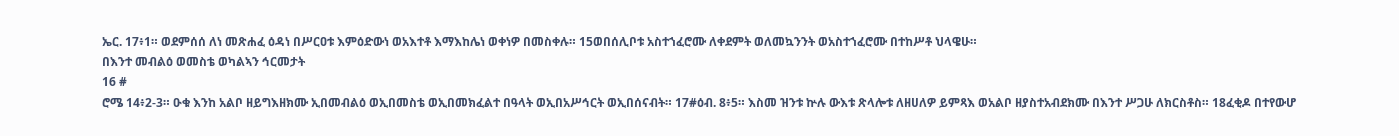ኤር. 17፥1። ወደምሰሰ ለነ መጽሐፈ ዕዳነ በሥርዐቱ እምዕድውነ ወአእተቶ እማእከሌነ ወቀነዎ በመስቀሉ። 15ወበሰሊቦቱ አስተኀፈሮሙ ለቀደምት ወለመኳንንት ወአስተኀፈሮሙ በተከሥቶ ህላዌሁ።
በእንተ መብልዕ ወመስቴ ወካልኣን ኅርመታት
16 #
ሮሜ 14፥2-3። ዑቁ እንከ አልቦ ዘይግእዘክሙ ኢበመብልዕ ወኢበመስቴ ወኢበመክፈልተ በዓላት ወኢበአሥኅርት ወኢበሰናብት። 17#ዕብ. 8፥5። እስመ ዝንቱ ኵሉ ውእቱ ጽላሎቱ ለዘሀለዎ ይምጻእ ወአልቦ ዘያስተአብደክሙ በእንተ ሥጋሁ ለክርስቶስ። 18ፈቂዶ በተየውሆ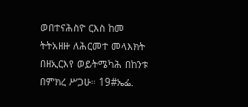ወበተናሕስዮ ርእስ ከመ ትትአዘዙ ለሕርመተ መላእክት በዘኢርእየ ወይትሜካሕ በከንቱ በምክረ ሥጋሁ። 19#ኤፌ.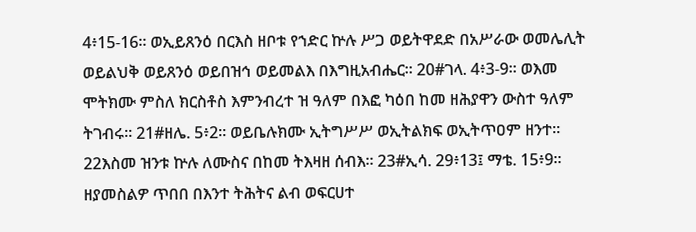4፥15-16። ወኢይጸንዕ በርእስ ዘቦቱ የኀድር ኵሉ ሥጋ ወይትዋደድ በአሥራው ወመሌሊት ወይልህቅ ወይጸንዕ ወይበዝኅ ወይመልእ በእግዚአብሔር። 20#ገላ. 4፥3-9። ወእመ ሞትክሙ ምስለ ክርስቶስ እምንብረተ ዝ ዓለም በእፎ ካዕበ ከመ ዘሕያዋን ውስተ ዓለም ትገብሩ። 21#ዘሌ. 5፥2። ወይቤሉክሙ ኢትግሥሥ ወኢትልክፍ ወኢትጥዐም ዘንተ። 22እስመ ዝንቱ ኵሉ ለሙስና በከመ ትእዛዘ ሰብእ። 23#ኢሳ. 29፥13፤ ማቴ. 15፥9። ዘያመስልዎ ጥበበ በእንተ ትሕትና ልብ ወፍርሀተ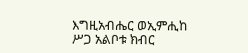እግዚአብሔር ወኢምሒከ ሥጋ አልቦቱ ክብር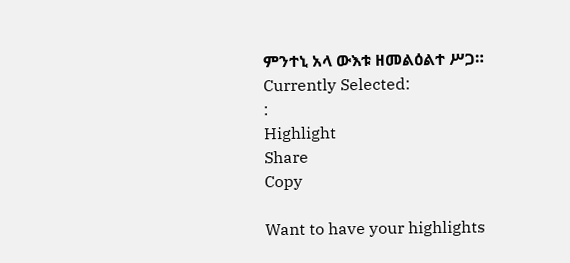ምንተኒ አላ ውእቱ ዘመልዕልተ ሥጋ።
Currently Selected:
:
Highlight
Share
Copy

Want to have your highlights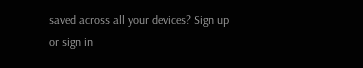saved across all your devices? Sign up or sign in